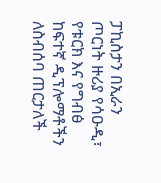ፓኪስታን በኢራን ጦርነት ዙሪያ የሳዑዲ፣ የቱርክ እና የግብፅ ከፍተኛ ዲፕሎማቶችን ለስብሰባ ጠርታለች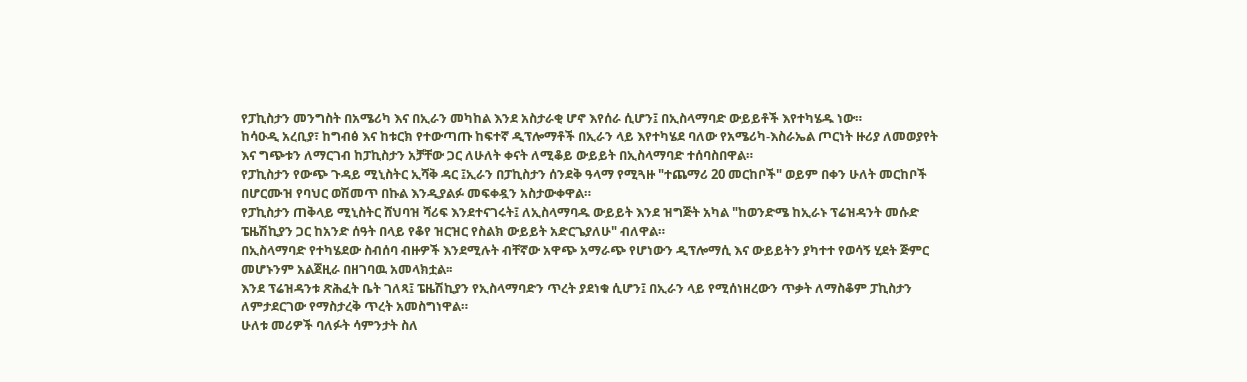የፓኪስታን መንግስት በአሜሪካ እና በኢራን መካከል እንደ አስታራቂ ሆኖ እየሰራ ሲሆን፤ በኢስላማባድ ውይይቶች እየተካሄዱ ነው።
ከሳዑዲ አረቢያ፣ ከግብፅ እና ከቱርክ የተውጣጡ ከፍተኛ ዲፕሎማቶች በኢራን ላይ እየተካሄደ ባለው የአሜሪካ-እስራኤል ጦርነት ዙሪያ ለመወያየት እና ግጭቱን ለማርገብ ከፓኪስታን አቻቸው ጋር ለሁለት ቀናት ለሚቆይ ውይይት በኢስላማባድ ተሰባስበዋል።
የፓኪስታን የውጭ ጉዳይ ሚኒስትር ኢሻቅ ዳር ፤ኢራን በፓኪስታን ሰንደቅ ዓላማ የሚጓዙ "ተጨማሪ 20 መርከቦች" ወይም በቀን ሁለት መርከቦች በሆርሙዝ የባህር ወሽመጥ በኩል እንዲያልፉ መፍቀዷን አስታውቀዋል።
የፓኪስታን ጠቅላይ ሚኒስትር ሸህባዝ ሻሪፍ እንደተናገሩት፤ ለኢስላማባዱ ውይይት እንደ ዝግጅት አካል "ከወንድሜ ከኢራኑ ፕሬዝዳንት መሱድ ፔዜሽኪያን ጋር ከአንድ ሰዓት በላይ የቆየ ዝርዝር የስልክ ውይይት አድርጌያለሁ" ብለዋል።
በኢስላማባድ የተካሄደው ስብሰባ ብዙዎች እንደሚሉት ብቸኛው አዋጭ አማራጭ የሆነውን ዲፕሎማሲ እና ውይይትን ያካተተ የወሳኝ ሂደት ጅምር መሆኑንም አልጀዚራ በዘገባዉ አመላክቷል፡፡
እንደ ፕሬዝዳንቱ ጽሕፈት ቤት ገለጻ፤ ፔዜሽኪያን የኢስላማባድን ጥረት ያደነቁ ሲሆን፤ በኢራን ላይ የሚሰነዘረውን ጥቃት ለማስቆም ፓኪስታን ለምታደርገው የማስታረቅ ጥረት አመስግነዋል።
ሁለቱ መሪዎች ባለፉት ሳምንታት ስለ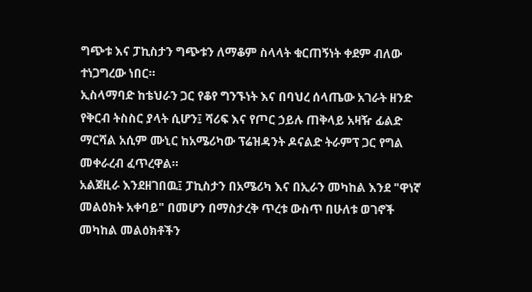ግጭቱ እና ፓኪስታን ግጭቱን ለማቆም ስላላት ቁርጠኝነት ቀደም ብለው ተነጋግረው ነበር።
ኢስላማባድ ከቴህራን ጋር የቆየ ግንኙነት እና በባህረ ሰላጤው አገራት ዘንድ የቅርብ ትስስር ያላት ሲሆን፤ ሻሪፍ እና የጦር ኃይሉ ጠቅላይ አዛዥ ፊልድ ማርሻል አሲም ሙኒር ከአሜሪካው ፕሬዝዳንት ዶናልድ ትራምፕ ጋር የግል መቀራረብ ፈጥረዋል።
አልጀዚራ እንደዘገበዉ፤ ፓኪስታን በአሜሪካ እና በኢራን መካከል እንደ "ዋነኛ መልዕክት አቀባይ" በመሆን በማስታረቅ ጥረቱ ውስጥ በሁለቱ ወገኖች መካከል መልዕክቶችን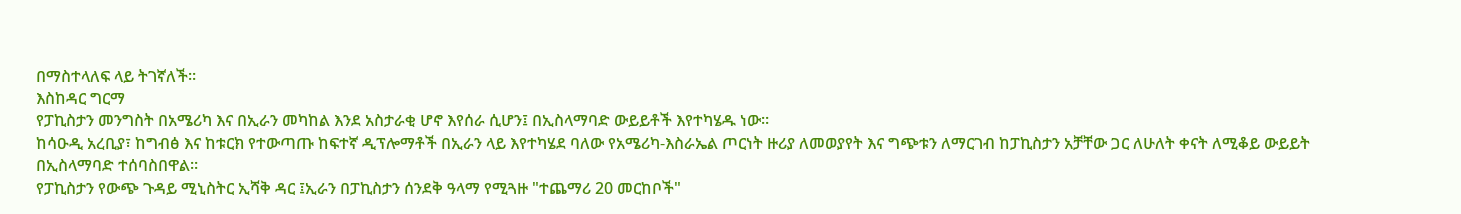በማስተላለፍ ላይ ትገኛለች።
እስከዳር ግርማ
የፓኪስታን መንግስት በአሜሪካ እና በኢራን መካከል እንደ አስታራቂ ሆኖ እየሰራ ሲሆን፤ በኢስላማባድ ውይይቶች እየተካሄዱ ነው።
ከሳዑዲ አረቢያ፣ ከግብፅ እና ከቱርክ የተውጣጡ ከፍተኛ ዲፕሎማቶች በኢራን ላይ እየተካሄደ ባለው የአሜሪካ-እስራኤል ጦርነት ዙሪያ ለመወያየት እና ግጭቱን ለማርገብ ከፓኪስታን አቻቸው ጋር ለሁለት ቀናት ለሚቆይ ውይይት በኢስላማባድ ተሰባስበዋል።
የፓኪስታን የውጭ ጉዳይ ሚኒስትር ኢሻቅ ዳር ፤ኢራን በፓኪስታን ሰንደቅ ዓላማ የሚጓዙ "ተጨማሪ 20 መርከቦች"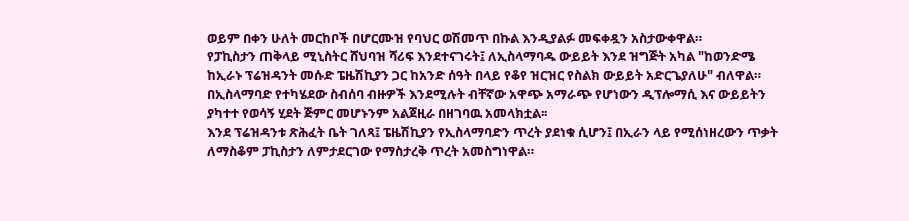ወይም በቀን ሁለት መርከቦች በሆርሙዝ የባህር ወሽመጥ በኩል እንዲያልፉ መፍቀዷን አስታውቀዋል።
የፓኪስታን ጠቅላይ ሚኒስትር ሸህባዝ ሻሪፍ እንደተናገሩት፤ ለኢስላማባዱ ውይይት እንደ ዝግጅት አካል "ከወንድሜ ከኢራኑ ፕሬዝዳንት መሱድ ፔዜሽኪያን ጋር ከአንድ ሰዓት በላይ የቆየ ዝርዝር የስልክ ውይይት አድርጌያለሁ" ብለዋል።
በኢስላማባድ የተካሄደው ስብሰባ ብዙዎች እንደሚሉት ብቸኛው አዋጭ አማራጭ የሆነውን ዲፕሎማሲ እና ውይይትን ያካተተ የወሳኝ ሂደት ጅምር መሆኑንም አልጀዚራ በዘገባዉ አመላክቷል፡፡
እንደ ፕሬዝዳንቱ ጽሕፈት ቤት ገለጻ፤ ፔዜሽኪያን የኢስላማባድን ጥረት ያደነቁ ሲሆን፤ በኢራን ላይ የሚሰነዘረውን ጥቃት ለማስቆም ፓኪስታን ለምታደርገው የማስታረቅ ጥረት አመስግነዋል።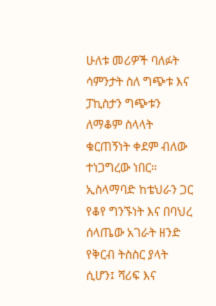ሁለቱ መሪዎች ባለፉት ሳምንታት ስለ ግጭቱ እና ፓኪስታን ግጭቱን ለማቆም ስላላት ቁርጠኝነት ቀደም ብለው ተነጋግረው ነበር።
ኢስላማባድ ከቴህራን ጋር የቆየ ግንኙነት እና በባህረ ሰላጤው አገራት ዘንድ የቅርብ ትስስር ያላት ሲሆን፤ ሻሪፍ እና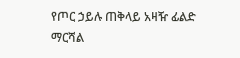የጦር ኃይሉ ጠቅላይ አዛዥ ፊልድ ማርሻል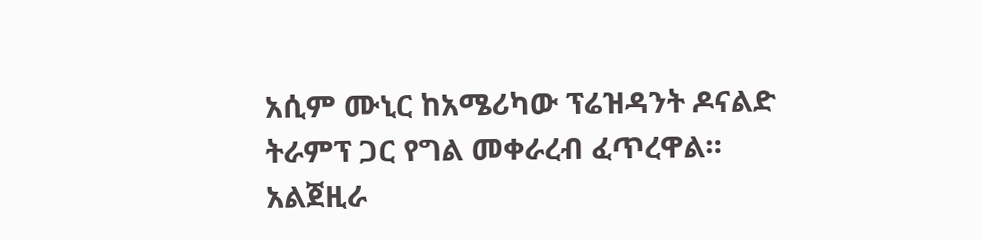አሲም ሙኒር ከአሜሪካው ፕሬዝዳንት ዶናልድ ትራምፕ ጋር የግል መቀራረብ ፈጥረዋል።
አልጀዚራ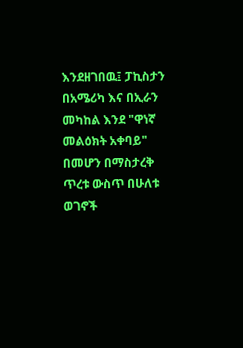እንደዘገበዉ፤ ፓኪስታን በአሜሪካ እና በኢራን መካከል እንደ "ዋነኛ መልዕክት አቀባይ" በመሆን በማስታረቅ ጥረቱ ውስጥ በሁለቱ ወገኖች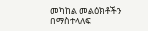መካከል መልዕክቶችን በማስተላለፍ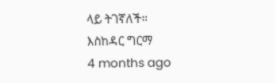ላይ ትገኛለች።
እስከዳር ግርማ
4 months ago